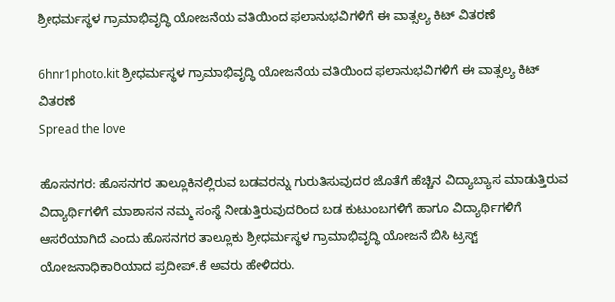ಶ್ರೀಧರ್ಮಸ್ಥಳ ಗ್ರಾಮಾಭಿವೃದ್ಧಿ ಯೋಜನೆಯ ವತಿಯಿಂದ ಫಲಾನುಭವಿಗಳಿಗೆ ಈ ವಾತ್ಸಲ್ಯ ಕಿಟ್ ವಿತರಣೆ

6hnr1photo.kit ಶ್ರೀಧರ್ಮಸ್ಥಳ ಗ್ರಾಮಾಭಿವೃದ್ಧಿ ಯೋಜನೆಯ ವತಿಯಿಂದ ಫಲಾನುಭವಿಗಳಿಗೆ ಈ ವಾತ್ಸಲ್ಯ ಕಿಟ್ ವಿತರಣೆ
Spread the love

ಹೊಸನಗರ: ಹೊಸನಗರ ತಾಲ್ಲೂಕಿನಲ್ಲಿರುವ ಬಡವರನ್ನು ಗುರುತಿಸುವುದರ ಜೊತೆಗೆ ಹೆಚ್ಚಿನ ವಿದ್ಯಾಬ್ಯಾಸ ಮಾಡುತ್ತಿರುವ ವಿದ್ಯಾರ್ಥಿಗಳಿಗೆ ಮಾಶಾಸನ ನಮ್ಮ ಸಂಸ್ಥೆ ನೀಡುತ್ತಿರುವುದರಿಂದ ಬಡ ಕುಟುಂಬಗಳಿಗೆ ಹಾಗೂ ವಿದ್ಯಾರ್ಥಿಗಳಿಗೆ ಆಸರೆಯಾಗಿದೆ ಎಂದು ಹೊಸನಗರ ತಾಲ್ಲೂಕು ಶ್ರೀಧರ್ಮಸ್ಥಳ ಗ್ರಾಮಾಭಿವೃದ್ಧಿ ಯೋಜನೆ ಬಿಸಿ ಟ್ರಸ್ಟ್ ಯೋಜನಾಧಿಕಾರಿಯಾದ ಪ್ರದೀಪ್.ಕೆ ಅವರು ಹೇಳಿದರು.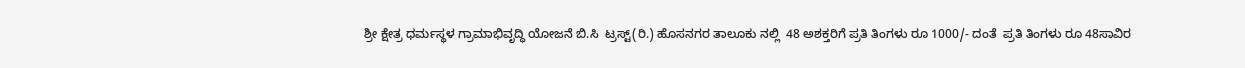ಶ್ರೀ ಕ್ಷೇತ್ರ ಧರ್ಮಸ್ಥಳ ಗ್ರಾಮಾಭಿವೃದ್ಧಿ ಯೋಜನೆ ಬಿ.ಸಿ  ಟ್ರಸ್ಟ್(ರಿ.) ಹೊಸನಗರ ತಾಲೂಕು ನಲ್ಲಿ  48 ಅಶಕ್ತರಿಗೆ ಪ್ರತಿ ತಿಂಗಳು ರೂ 1000/- ದಂತೆ  ಪ್ರತಿ ತಿಂಗಳು ರೂ 48ಸಾವಿರ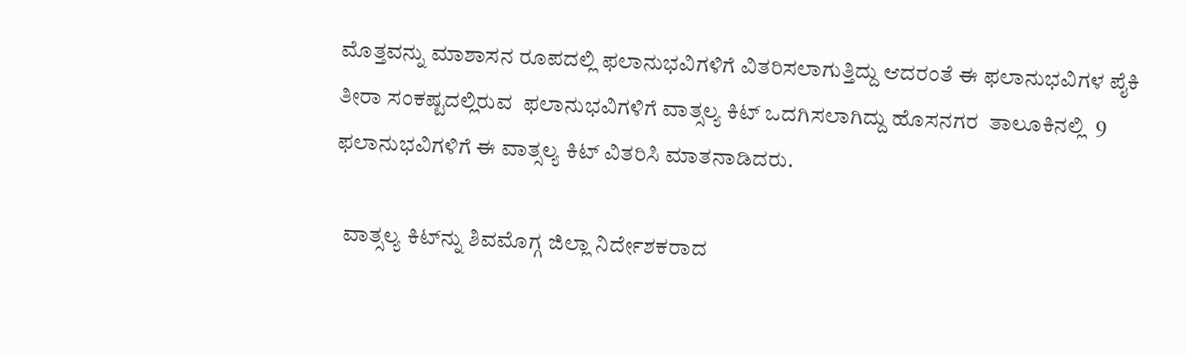ಮೊತ್ತವನ್ನು ಮಾಶಾಸನ ರೂಪದಲ್ಲಿ ಫಲಾನುಭವಿಗಳಿಗೆ ವಿತರಿಸಲಾಗುತ್ತಿದ್ದು ಆದರಂತೆ ಈ ಫಲಾನುಭವಿಗಳ ಪೈಕಿ ತೀರಾ ಸಂಕಷ್ಟದಲ್ಲಿರುವ  ಫಲಾನುಭವಿಗಳಿಗೆ ವಾತ್ಸಲ್ಯ ಕಿಟ್ ಒದಗಿಸಲಾಗಿದ್ದು ಹೊಸನಗರ  ತಾಲೂಕಿನಲ್ಲಿ  9 ಫಲಾನುಭವಿಗಳಿಗೆ ಈ ವಾತ್ಸಲ್ಯ ಕಿಟ್ ವಿತರಿಸಿ ಮಾತನಾಡಿದರು.

  ವಾತ್ಸಲ್ಯ ಕಿಟ್‌ನ್ನು ಶಿವಮೊಗ್ಗ ಜಿಲ್ಲಾ ನಿರ್ದೇಶಕರಾದ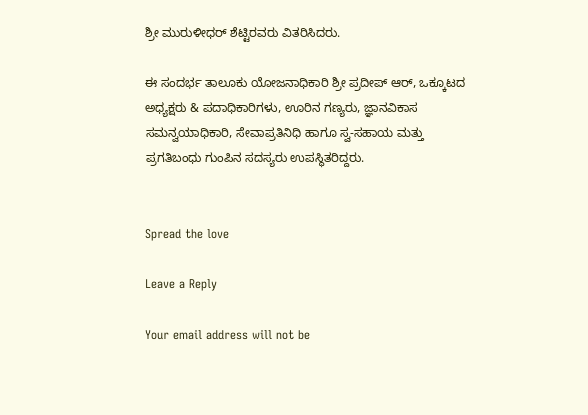ಶ್ರೀ ಮುರುಳೀಧರ್ ಶೆಟ್ಟಿರವರು ವಿತರಿಸಿದರು.

ಈ ಸಂದರ್ಭ ತಾಲೂಕು ಯೋಜನಾಧಿಕಾರಿ ಶ್ರೀ ಪ್ರದೀಪ್ ಆರ್, ಒಕ್ಕೂಟದ ಅಧ್ಯಕ್ಷರು & ಪದಾಧಿಕಾರಿಗಳು, ಊರಿನ ಗಣ್ಯರು, ಜ್ಞಾನವಿಕಾಸ ಸಮನ್ವಯಾಧಿಕಾರಿ, ಸೇವಾಪ್ರತಿನಿಧಿ ಹಾಗೂ ಸ್ವ-ಸಹಾಯ ಮತ್ತು ಪ್ರಗತಿಬಂಧು ಗುಂಪಿನ ಸದಸ್ಯರು ಉಪಸ್ಥಿತರಿದ್ದರು.


Spread the love

Leave a Reply

Your email address will not be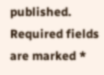published. Required fields are marked *